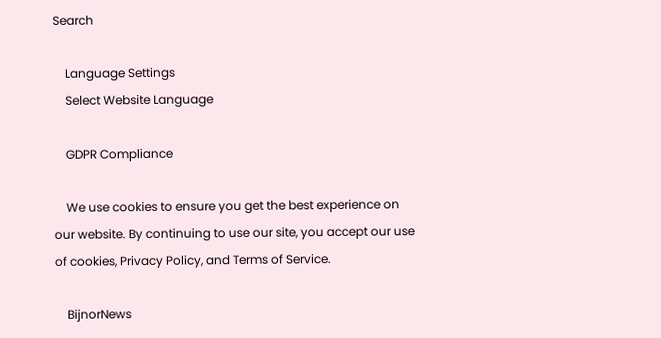Search

    Language Settings
    Select Website Language

    GDPR Compliance

    We use cookies to ensure you get the best experience on our website. By continuing to use our site, you accept our use of cookies, Privacy Policy, and Terms of Service.

    BijnorNews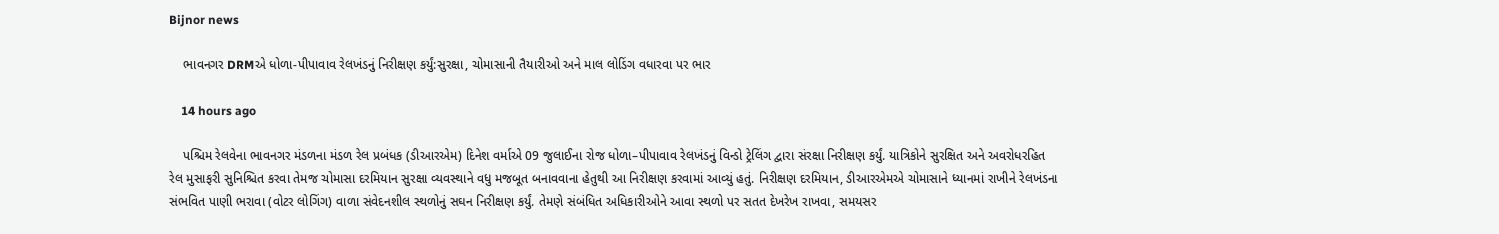Bijnor news

    ભાવનગર DRMએ ધોળા-પીપાવાવ રેલખંડનું નિરીક્ષણ કર્યું:સુરક્ષા, ચોમાસાની તૈયારીઓ અને માલ લોડિંગ વધારવા પર ભાર

    14 hours ago

    પશ્ચિમ રેલવેના ભાવનગર મંડળના મંડળ રેલ પ્રબંધક (ડીઆરએમ) દિનેશ વર્માએ 09 જુલાઈના રોજ ધોળા–પીપાવાવ રેલખંડનું વિન્ડો ટ્રેલિંગ દ્વારા સંરક્ષા નિરીક્ષણ કર્યું. યાત્રિકોને સુરક્ષિત અને અવરોધરહિત રેલ મુસાફરી સુનિશ્ચિત કરવા તેમજ ચોમાસા દરમિયાન સુરક્ષા વ્યવસ્થાને વધુ મજબૂત બનાવવાના હેતુથી આ નિરીક્ષણ કરવામાં આવ્યું હતું. નિરીક્ષણ દરમિયાન, ડીઆરએમએ ચોમાસાને ધ્યાનમાં રાખીને રેલખંડના સંભવિત પાણી ભરાવા (વોટર લોગિંગ) વાળા સંવેદનશીલ સ્થળોનું સઘન નિરીક્ષણ કર્યું. તેમણે સંબંધિત અધિકારીઓને આવા સ્થળો પર સતત દેખરેખ રાખવા, સમયસર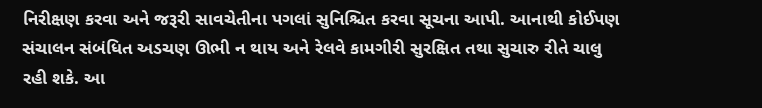નિરીક્ષણ કરવા અને જરૂરી સાવચેતીના પગલાં સુનિશ્ચિત કરવા સૂચના આપી. આનાથી કોઈપણ સંચાલન સંબંધિત અડચણ ઊભી ન થાય અને રેલવે કામગીરી સુરક્ષિત તથા સુચારુ રીતે ચાલુ રહી શકે. આ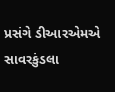પ્રસંગે ડીઆરએમએ સાવરકુંડલા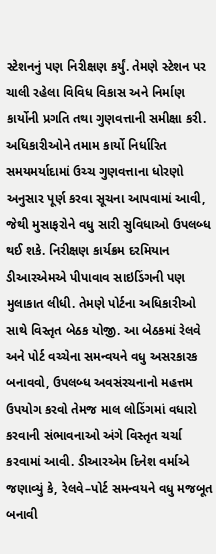સ્ટેશનનું પણ નિરીક્ષણ કર્યું. તેમણે સ્ટેશન પર ચાલી રહેલા વિવિધ વિકાસ અને નિર્માણ કાર્યોની પ્રગતિ તથા ગુણવત્તાની સમીક્ષા કરી. અધિકારીઓને તમામ કાર્યો નિર્ધારિત સમયમર્યાદામાં ઉચ્ચ ગુણવત્તાના ધોરણો અનુસાર પૂર્ણ કરવા સૂચના આપવામાં આવી, જેથી મુસાફરોને વધુ સારી સુવિધાઓ ઉપલબ્ધ થઈ શકે. નિરીક્ષણ કાર્યક્રમ દરમિયાન ડીઆરએમએ પીપાવાવ સાઇડિંગની પણ મુલાકાત લીધી. તેમણે પોર્ટના અધિકારીઓ સાથે વિસ્તૃત બેઠક યોજી. આ બેઠકમાં રેલવે અને પોર્ટ વચ્ચેના સમન્વયને વધુ અસરકારક બનાવવો, ઉપલબ્ધ અવસંરચનાનો મહત્તમ ઉપયોગ કરવો તેમજ માલ લોડિંગમાં વધારો કરવાની સંભાવનાઓ અંગે વિસ્તૃત ચર્ચા કરવામાં આવી. ડીઆરએમ દિનેશ વર્માએ જણાવ્યું કે, રેલવે–પોર્ટ સમન્વયને વધુ મજબૂત બનાવી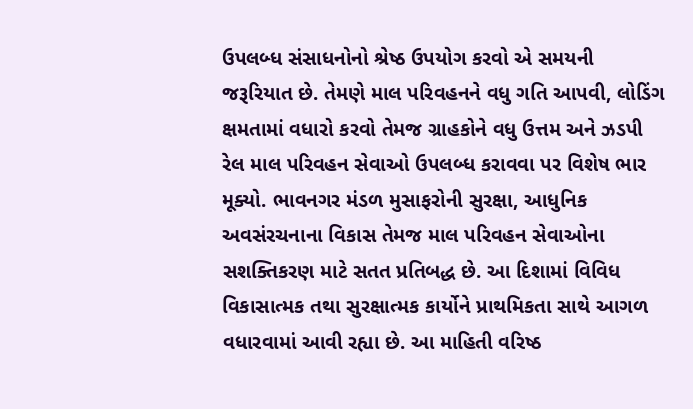ઉપલબ્ધ સંસાધનોનો શ્રેષ્ઠ ઉપયોગ કરવો એ સમયની જરૂરિયાત છે. તેમણે માલ પરિવહનને વધુ ગતિ આપવી, લોડિંગ ક્ષમતામાં વધારો કરવો તેમજ ગ્રાહકોને વધુ ઉત્તમ અને ઝડપી રેલ માલ પરિવહન સેવાઓ ઉપલબ્ધ કરાવવા પર વિશેષ ભાર મૂક્યો. ભાવનગર મંડળ મુસાફરોની સુરક્ષા, આધુનિક અવસંરચનાના વિકાસ તેમજ માલ પરિવહન સેવાઓના સશક્તિકરણ માટે સતત પ્રતિબદ્ધ છે. આ દિશામાં વિવિધ વિકાસાત્મક તથા સુરક્ષાત્મક કાર્યોને પ્રાથમિકતા સાથે આગળ વધારવામાં આવી રહ્યા છે. આ માહિતી વરિષ્ઠ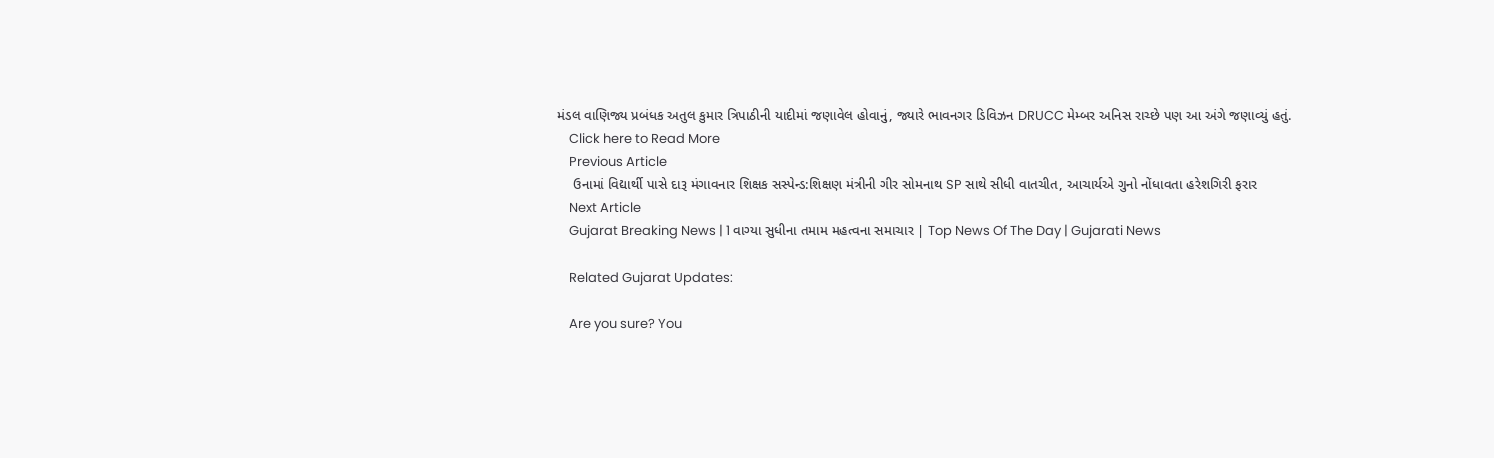મંડલ વાણિજ્ય પ્રબંધક અતુલ કુમાર ત્રિપાઠીની યાદીમાં જણાવેલ હોવાનું, જ્યારે ભાવનગર ડિવિઝન DRUCC મેમ્બર અનિસ રાચ્છે પણ આ અંગે જણાવ્યું હતું.
    Click here to Read More
    Previous Article
    ઉનામાં વિદ્યાર્થી પાસે દારૂ મંગાવનાર શિક્ષક સસ્પેન્ડ:શિક્ષણ મંત્રીની ગીર સોમનાથ SP સાથે સીધી વાતચીત, આચાર્યએ ગુનો નોંધાવતા હરેશગિરી ફરાર
    Next Article
    Gujarat Breaking News | 1 વાગ્યા સુધીના તમામ મહત્વના સમાચાર | Top News Of The Day | Gujarati News

    Related Gujarat Updates:

    Are you sure? You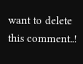want to delete this comment..!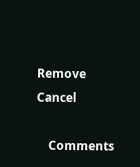Remove Cancel

    Comments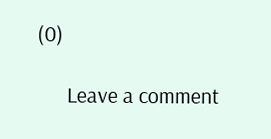(0)

      Leave a comment